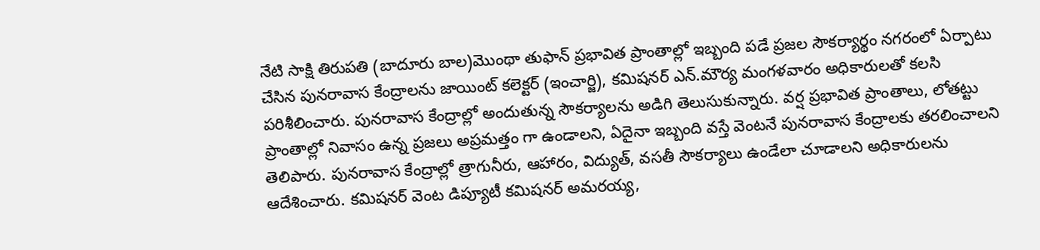నేటి సాక్షి తిరుపతి (బాదూరు బాల)మొంథా తుఫాన్ ప్రభావిత ప్రాంతాల్లో ఇబ్బంది పడే ప్రజల సౌకర్యార్థం నగరంలో ఏర్పాటు చేసిన పునరావాస కేంద్రాలను జాయింట్ కలెక్టర్ (ఇంచార్జి), కమిషనర్ ఎన్.మౌర్య మంగళవారం అధికారులతో కలసి పరిశీలించారు. పునరావాస కేంద్రాల్లో అందుతున్న సౌకర్యాలను అడిగి తెలుసుకున్నారు. వర్ష ప్రభావిత ప్రాంతాలు, లోతట్టు ప్రాంతాల్లో నివాసం ఉన్న ప్రజలు అప్రమత్తం గా ఉండాలని, ఏదైనా ఇబ్బంది వస్తే వెంటనే పునరావాస కేంద్రాలకు తరలించాలని తెలిపారు. పునరావాస కేంద్రాల్లో త్రాగునీరు, ఆహారం, విద్యుత్, వసతీ సౌకర్యాలు ఉండేలా చూడాలని అధికారులను ఆదేశించారు. కమిషనర్ వెంట డిప్యూటీ కమిషనర్ అమరయ్య,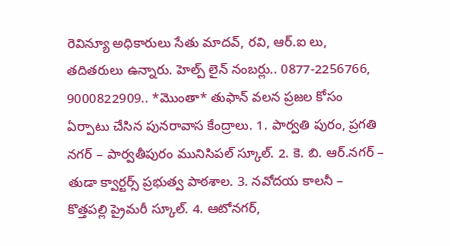రెవిన్యూ అధికారులు సేతు మాదవ్, రవి, ఆర్.ఐ లు, తదితరులు ఉన్నారు. హెల్ప్ లైన్ నంబర్లు.. 0877-2256766, 9000822909.. *మొంతా* తుఫాన్ వలన ప్రజల కోసం ఏర్పాటు చేసిన పునరావాస కేంద్రాలు. 1. పార్వతి పురం, ప్రగతి నగర్ – పార్వతీపురం మునిసిపల్ స్కూల్. 2. కె. బి. ఆర్.నగర్ – తుడా క్వార్టర్స్ ప్రభుత్వ పాఠశాల. 3. నవోదయ కాలనీ – కొత్తపల్లి ప్రైమరీ స్కూల్. 4. ఆటోనగర్,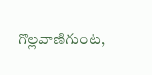గొల్లవాణిగుంట,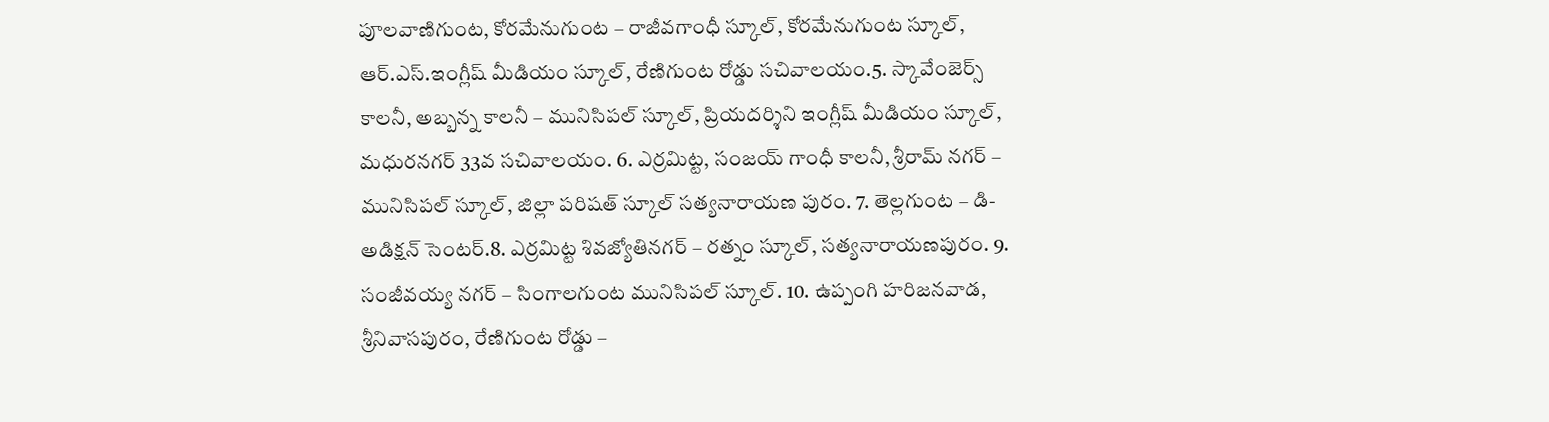పూలవాణిగుంట, కోరమేనుగుంట – రాజీవగాంధీ స్కూల్, కోరమేనుగుంట స్కూల్, ఆర్.ఎస్.ఇంగ్లీష్ మీడియం స్కూల్, రేణిగుంట రోడ్డు సచివాలయం.5. స్కావేంజెర్స్ కాలనీ, అబ్బన్న కాలనీ – మునిసిపల్ స్కూల్, ప్రియదర్శిని ఇంగ్లీష్ మీడియం స్కూల్, మధురనగర్ 33వ సచివాలయం. 6. ఎర్రమిట్ట, సంజయ్ గాంధీ కాలనీ, శ్రీరామ్ నగర్ – మునిసిపల్ స్కూల్, జిల్లా పరిషత్ స్కూల్ సత్యనారాయణ పురం. 7. తెల్లగుంట – డి-అడిక్షన్ సెంటర్.8. ఎర్రమిట్ట శివజ్యోతినగర్ – రత్నం స్కూల్, సత్యనారాయణపురం. 9. సంజీవయ్య నగర్ – సింగాలగుంట మునిసిపల్ స్కూల్. 10. ఉప్పంగి హరిజనవాడ, శ్రీనివాసపురం, రేణిగుంట రోడ్డు –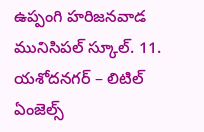ఉప్పంగి హరిజనవాడ మునిసిపల్ స్కూల్. 11. యశోదనగర్ – లిటిల్ ఏంజెల్స్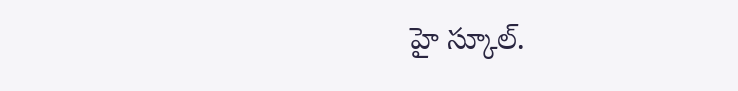హై స్కూల్.